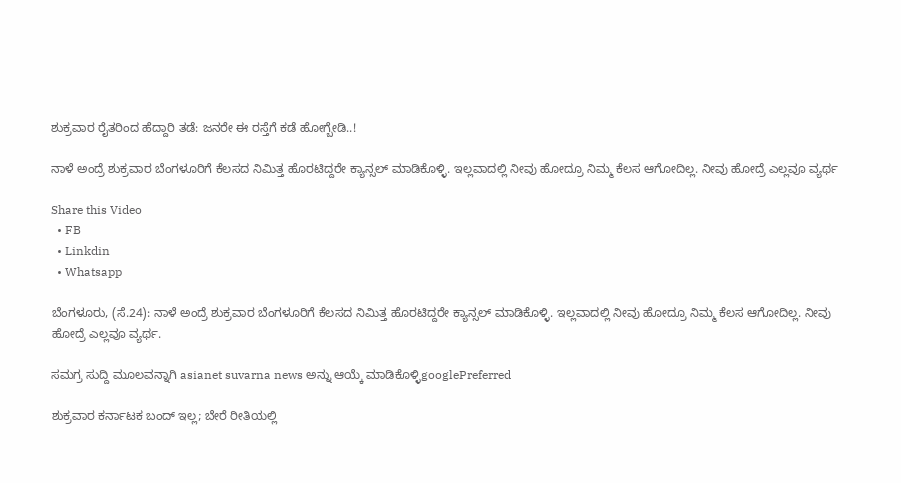ಶುಕ್ರವಾರ ರೈತರಿಂದ ಹೆದ್ದಾರಿ ತಡೆ: ಜನರೇ ಈ ರಸ್ತೆಗೆ ಕಡೆ ಹೋಗ್ಬೇಡಿ..!

ನಾಳೆ ಅಂದ್ರೆ ಶುಕ್ರವಾರ ಬೆಂಗಳೂರಿಗೆ ಕೆಲಸದ ನಿಮಿತ್ತ ಹೊರಟಿದ್ದರೇ ಕ್ಯಾನ್ಸಲ್ ಮಾಡಿಕೊಳ್ಳಿ. ಇಲ್ಲವಾದಲ್ಲಿ ನೀವು ಹೋದ್ರೂ ನಿಮ್ಮ ಕೆಲಸ ಆಗೋದಿಲ್ಲ. ನೀವು ಹೋದ್ರೆ ಎಲ್ಲವೂ ವ್ಯರ್ಥ

Share this Video
  • FB
  • Linkdin
  • Whatsapp

ಬೆಂಗಳೂರು, (ಸೆ.24): ನಾಳೆ ಅಂದ್ರೆ ಶುಕ್ರವಾರ ಬೆಂಗಳೂರಿಗೆ ಕೆಲಸದ ನಿಮಿತ್ತ ಹೊರಟಿದ್ದರೇ ಕ್ಯಾನ್ಸಲ್ ಮಾಡಿಕೊಳ್ಳಿ. ಇಲ್ಲವಾದಲ್ಲಿ ನೀವು ಹೋದ್ರೂ ನಿಮ್ಮ ಕೆಲಸ ಆಗೋದಿಲ್ಲ. ನೀವು ಹೋದ್ರೆ ಎಲ್ಲವೂ ವ್ಯರ್ಥ.

ಸಮಗ್ರ ಸುದ್ದಿ ಮೂಲವನ್ನಾಗಿ asianet suvarna news ಅನ್ನು ಆಯ್ಕೆ ಮಾಡಿಕೊಳ್ಳಿgooglePreferred

ಶುಕ್ರವಾರ ಕರ್ನಾಟಕ ಬಂದ್‌ ಇಲ್ಲ; ಬೇರೆ ರೀತಿಯಲ್ಲಿ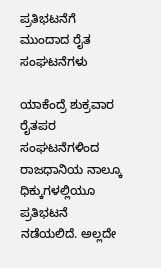ಪ್ರತಿಭಟನೆಗೆ ಮುಂದಾದ ರೈತ ಸಂಘಟನೆಗಳು

ಯಾಕೆಂದ್ರೆ ಶುಕ್ರವಾರ ರೈತಪರ ಸಂಘಟನೆಗಳಿಂದ ರಾಜಧಾನಿಯ ನಾಲ್ಕೂ ಧಿಕ್ಕುಗಳಲ್ಲಿಯೂ ಪ್ರತಿಭಟನೆ ನಡೆಯಲಿದೆ. ಅಲ್ಲದೇ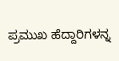ಪ್ರಮುಖ ಹೆದ್ದಾರಿಗಳನ್ನ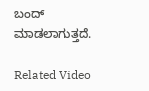ಬಂದ್ ಮಾಡಲಾಗುತ್ತದೆ.

Related Video